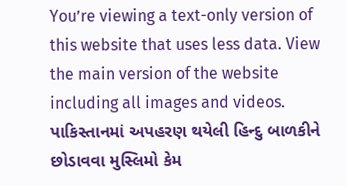You’re viewing a text-only version of this website that uses less data. View the main version of the website including all images and videos.
પાકિસ્તાનમાં અપહરણ થયેલી હિન્દુ બાળકીને છોડાવવા મુસ્લિમો કેમ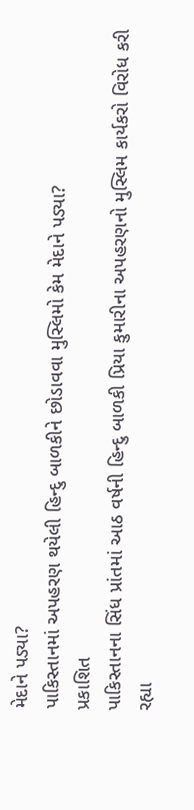મેદાને પડ્યા?
પાકિસ્તાનમાં અપહરણ થયેલી હિન્દુ બાળકીને છોડાવવા મુસ્લિમો કેમ મેદાને પડ્યા?
પ્રકાશિત
પાકિસ્તાનના સિંધ પ્રાંતમાં આઠ વર્ષની હિન્દુ બાળકી પ્રિયા કુમારીના અપહરણનો મુસ્લિમ કાર્યકરો વિરોધ કરી રહ્યા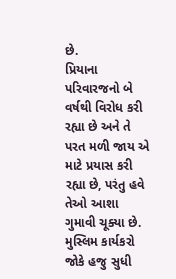છે.
પ્રિયાના પરિવારજનો બે વર્ષથી વિરોધ કરી રહ્યા છે અને તે પરત મળી જાય એ માટે પ્રયાસ કરી રહ્યા છે, પરંતુ હવે તેઓ આશા ગુમાવી ચૂક્યા છે.
મુસ્લિમ કાર્યકરો જોકે હજુ સુધી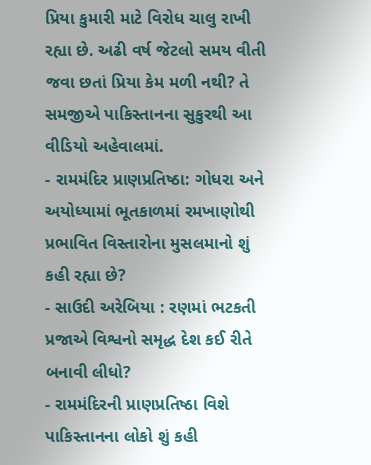પ્રિયા કુમારી માટે વિરોધ ચાલુ રાખી રહ્યા છે. અઢી વર્ષ જેટલો સમય વીતી જવા છતાં પ્રિયા કેમ મળી નથી? તે સમજીએ પાકિસ્તાનના સુકુરથી આ વીડિયો અહેવાલમાં.
- રામમંદિર પ્રાણપ્રતિષ્ઠા: ગોધરા અને અયોધ્યામાં ભૂતકાળમાં રમખાણોથી પ્રભાવિત વિસ્તારોના મુસલમાનો શું કહી રહ્યા છે?
- સાઉદી અરેબિયા : રણમાં ભટકતી પ્રજાએ વિશ્વનો સમૃદ્ધ દેશ કઈ રીતે બનાવી લીધો?
- રામમંદિરની પ્રાણપ્રતિષ્ઠા વિશે પાકિસ્તાનના લોકો શું કહી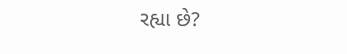રહ્યા છે?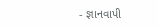- જ્ઞાનવાપી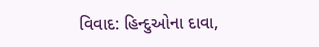વિવાદ: હિન્દુઓના દાવા,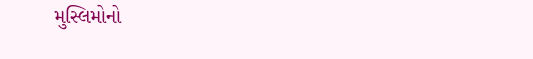મુસ્લિમોનો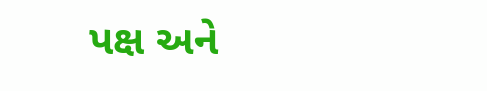પક્ષ અને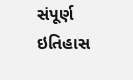સંપૂર્ણ ઇતિહાસ